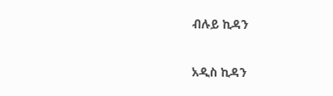ብሉይ ኪዳን

አዲስ ኪዳን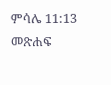ምሳሌ 11:13 መጽሐፍ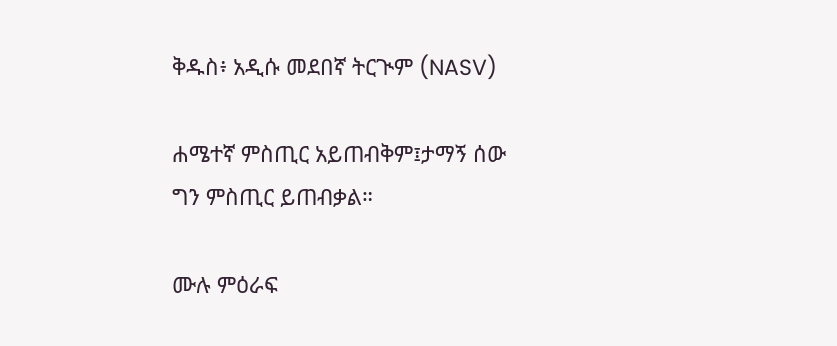ቅዱስ፥ አዲሱ መደበኛ ትርጒም (NASV)

ሐሜተኛ ምስጢር አይጠብቅም፤ታማኝ ሰው ግን ምስጢር ይጠብቃል።

ሙሉ ምዕራፍ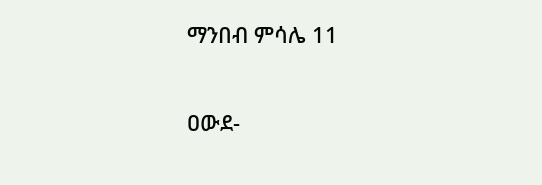ማንበብ ምሳሌ 11

ዐውደ-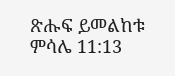ጽሑፍ ይመልከቱ ምሳሌ 11:13